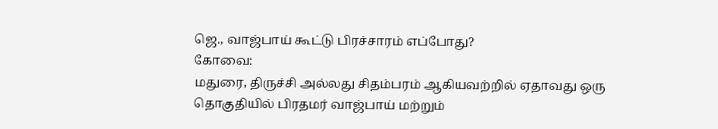ஜெ., வாஜ்பாய் கூட்டு பிரச்சாரம் எப்போது?
கோவை:
மதுரை, திருச்சி அல்லது சிதம்பரம் ஆகியவற்றில் ஏதாவது ஒரு தொகுதியில் பிரதமர் வாஜ்பாய் மற்றும்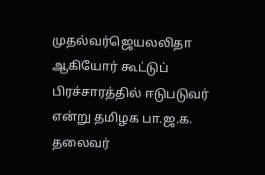முதல்வர்ஜெயலலிதா ஆகியோர் கூட்டுப் பிரச்சாரத்தில் ஈடுபடுவர் என்று தமிழக பா.ஜ.க. தலைவர்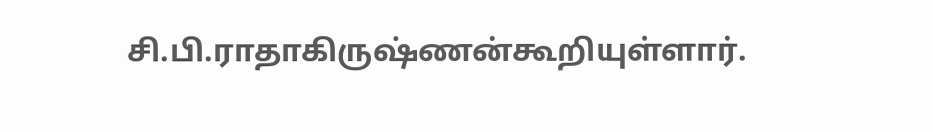சி.பி.ராதாகிருஷ்ணன்கூறியுள்ளார்.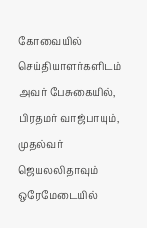கோவையில் செய்தியாளர்களிடம் அவர் பேசுகையில், பிரதமர் வாஜ்பாயும், முதல்வர் ஜெயலலிதாவும் ஒரேமேடையில்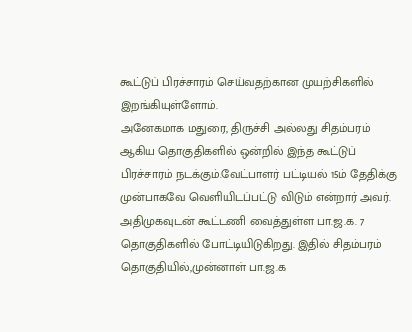கூட்டுப் பிரச்சாரம் செய்வதற்கான முயற்சிகளில் இறங்கியுள்ளோம்.
அனேகமாக மதுரை, திருச்சி அல்லது சிதம்பரம் ஆகிய தொகுதிகளில் ஒன்றில் இந்த கூட்டுப் பிரச்சாரம் நடக்கும்.வேட்பாளர் பட்டியல் 15ம் தேதிக்கு முன்பாகவே வெளியிடப்பட்டு விடும் என்றார் அவர்.
அதிமுகவுடன் கூட்டணி வைத்துள்ள பா.ஜ.க. 7 தொகுதிகளில் போட்டியிடுகிறது. இதில் சிதம்பரம் தொகுதியில்,முன்னாள் பா.ஜ.க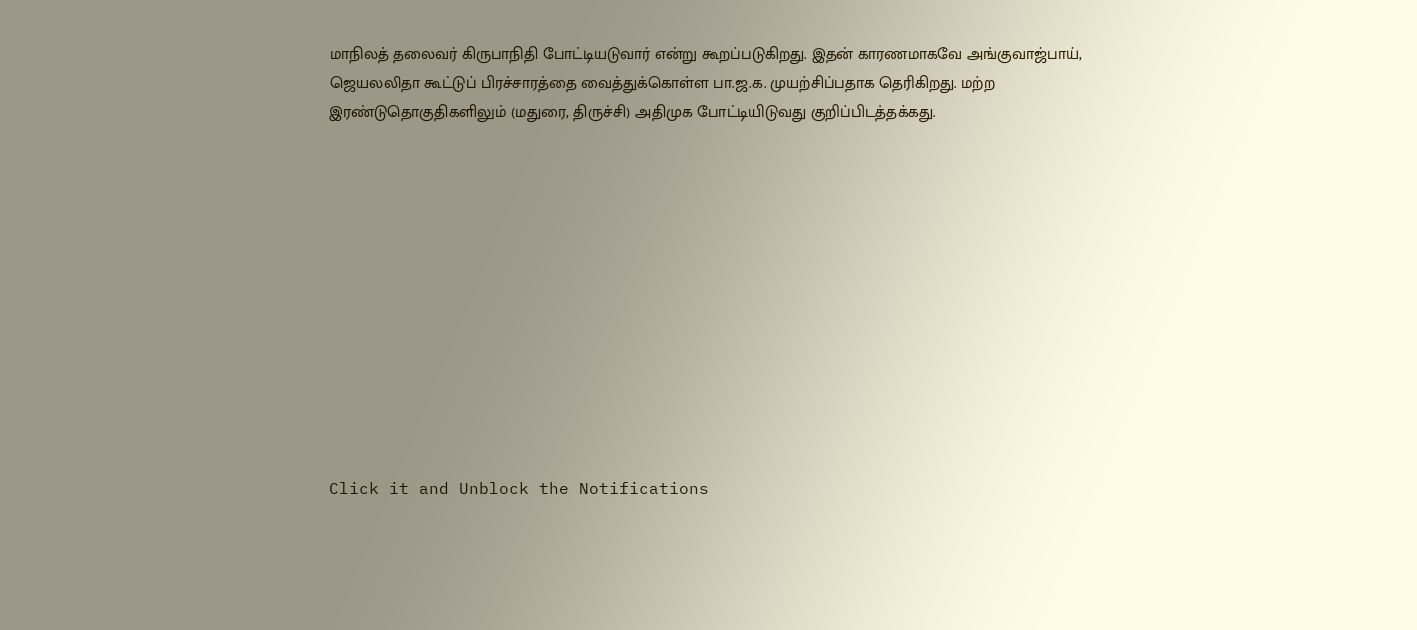மாநிலத் தலைவர் கிருபாநிதி போட்டியடுவார் என்று கூறப்படுகிறது. இதன் காரணமாகவே அங்குவாஜ்பாய், ஜெயலலிதா கூட்டுப் பிரச்சாரத்தை வைத்துக்கொள்ள பா.ஜ.க. முயற்சிப்பதாக தெரிகிறது. மற்ற இரண்டுதொகுதிகளிலும் (மதுரை, திருச்சி) அதிமுக போட்டியிடுவது குறிப்பிடத்தக்கது.












Click it and Unblock the Notifications